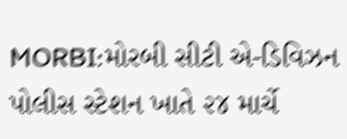MORBI:મોરબી સીટી એ-ડિવિઝન પોલીસ સ્ટેશન ખાતે ૨૪ માર્ચે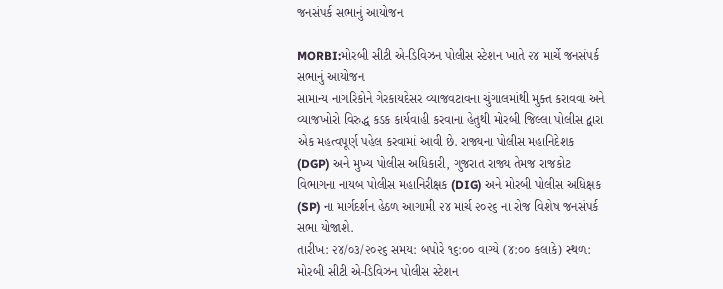જનસંપર્ક સભાનું આયોજન

MORBI:મોરબી સીટી એ-ડિવિઝન પોલીસ સ્ટેશન ખાતે ૨૪ માર્ચે જનસંપર્ક સભાનું આયોજન
સામાન્ય નાગરિકોને ગેરકાયદેસર વ્યાજવટાવના ચુંગાલમાંથી મુક્ત કરાવવા અને વ્યાજખોરો વિરુદ્ધ કડક કાર્યવાહી કરવાના હેતુથી મોરબી જિલ્લા પોલીસ દ્વારા એક મહત્વપૂર્ણ પહેલ કરવામાં આવી છે. રાજ્યના પોલીસ મહાનિદેશક (DGP) અને મુખ્ય પોલીસ અધિકારી, ગુજરાત રાજ્ય તેમજ રાજકોટ વિભાગના નાયબ પોલીસ મહાનિરીક્ષક (DIG) અને મોરબી પોલીસ અધિક્ષક (SP) ના માર્ગદર્શન હેઠળ આગામી ૨૪ માર્ચ ૨૦૨૬ ના રોજ વિશેષ જનસંપર્ક સભા યોજાશે.
તારીખ: ૨૪/૦૩/૨૦૨૬ સમય: બપોરે ૧૬:૦૦ વાગ્યે (૪:૦૦ કલાકે) સ્થળ: મોરબી સીટી એ-ડિવિઝન પોલીસ સ્ટેશન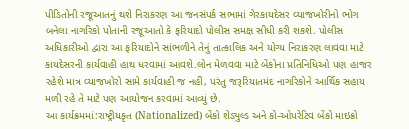પીડિતોની રજૂઆતનું થશે નિરાકરણ આ જનસંપર્ક સભામાં ગેરકાયદેસર વ્યાજખોરીનો ભોગ બનેલા નાગરિકો પોતાની રજૂઆતો કે ફરિયાદો પોલીસ સમક્ષ સીધી કરી શકશે. પોલીસ અધિકારીઓ દ્વારા આ ફરિયાદોને સાંભળીને તેનું તાત્કાલિક અને યોગ્ય નિરાકરણ લાવવા માટે કાયદેસરની કાર્યવાહી હાથ ધરવામાં આવશે.લોન મેળવવા માટે બેંકોના પ્રતિનિધિઓ પણ હાજર રહેશે માત્ર વ્યાજખોરો સામે કાર્યવાહી જ નહીં, પરંતુ જરૂરિયાતમંદ નાગરિકોને આર્થિક સહાય મળી રહે તે માટે પણ આયોજન કરવામાં આવ્યું છે.
આ કાર્યક્રમમાં:રાષ્ટ્રીયકૃત (Nationalized) બેંકો શેડ્યુલ્ડ અને કો-ઓપરેટિવ બેંકો માઇક્રો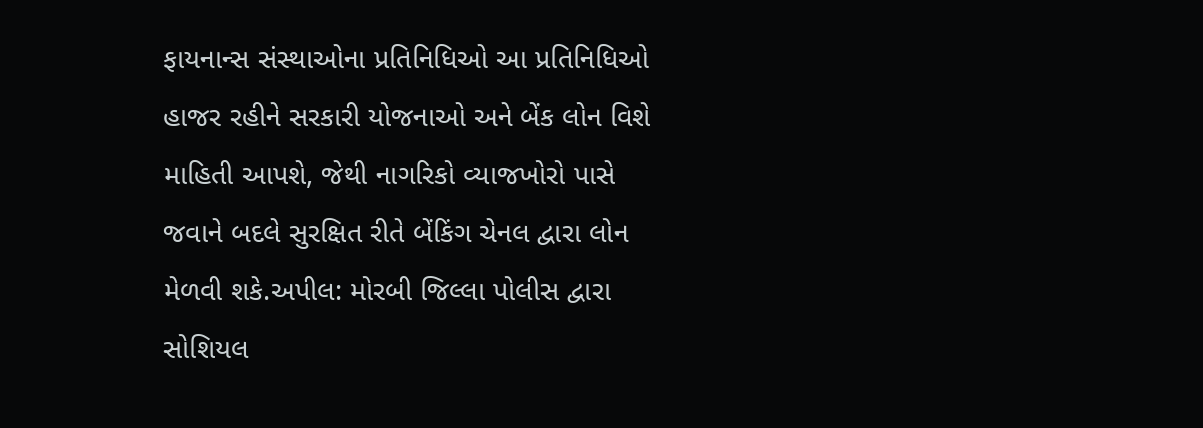ફાયનાન્સ સંસ્થાઓના પ્રતિનિધિઓ આ પ્રતિનિધિઓ હાજર રહીને સરકારી યોજનાઓ અને બેંક લોન વિશે માહિતી આપશે, જેથી નાગરિકો વ્યાજખોરો પાસે જવાને બદલે સુરક્ષિત રીતે બેંકિંગ ચેનલ દ્વારા લોન મેળવી શકે.અપીલ: મોરબી જિલ્લા પોલીસ દ્વારા સોશિયલ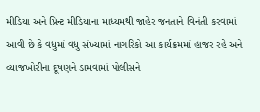મીડિયા અને પ્રિન્ટ મીડિયાના માધ્યમથી જાહેર જનતાને વિનંતી કરવામાં આવી છે કે વધુમાં વધુ સંખ્યામાં નાગરિકો આ કાર્યક્રમમાં હાજર રહે અને વ્યાજખોરીના દૂષણને ડામવામાં પોલીસને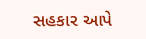સહકાર આપે